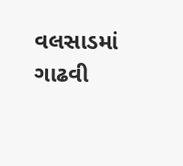વલસાડમાં ગાઢવી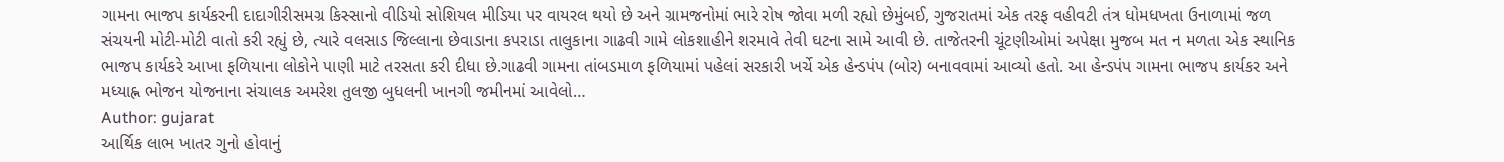ગામના ભાજપ કાર્યકરની દાદાગીરીસમગ્ર કિસ્સાનો વીડિયો સોશિયલ મીડિયા પર વાયરલ થયો છે અને ગ્રામજનોમાં ભારે રોષ જોવા મળી રહ્યો છેમુંબઈ, ગુજરાતમાં એક તરફ વહીવટી તંત્ર ધોમધખતા ઉનાળામાં જળ સંચયની મોટી-મોટી વાતો કરી રહ્યું છે, ત્યારે વલસાડ જિલ્લાના છેવાડાના કપરાડા તાલુકાના ગાઢવી ગામે લોકશાહીને શરમાવે તેવી ઘટના સામે આવી છે. તાજેતરની ચૂંટણીઓમાં અપેક્ષા મુજબ મત ન મળતા એક સ્થાનિક ભાજપ કાર્યકરે આખા ફળિયાના લોકોને પાણી માટે તરસતા કરી દીધા છે.ગાઢવી ગામના તાંબડમાળ ફળિયામાં પહેલાં સરકારી ખર્ચે એક હેન્ડપંપ (બોર) બનાવવામાં આવ્યો હતો. આ હેન્ડપંપ ગામના ભાજપ કાર્યકર અને મધ્યાહ્ન ભોજન યોજનાના સંચાલક અમરેશ તુલજી બુધલની ખાનગી જમીનમાં આવેલો…
Author: gujarat
આર્થિક લાભ ખાતર ગુનો હોવાનું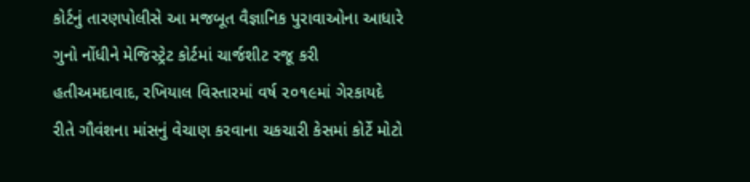કોર્ટનું તારણપોલીસે આ મજબૂત વૈજ્ઞાનિક પુરાવાઓના આધારે ગુનો નોંધીને મેજિસ્ટ્રેટ કોર્ટમાં ચાર્જશીટ રજૂ કરી હતીઅમદાવાદ, રખિયાલ વિસ્તારમાં વર્ષ ૨૦૧૯માં ગેરકાયદે રીતે ગૌવંશના માંસનું વેચાણ કરવાના ચકચારી કેસમાં કોર્ટે મોટો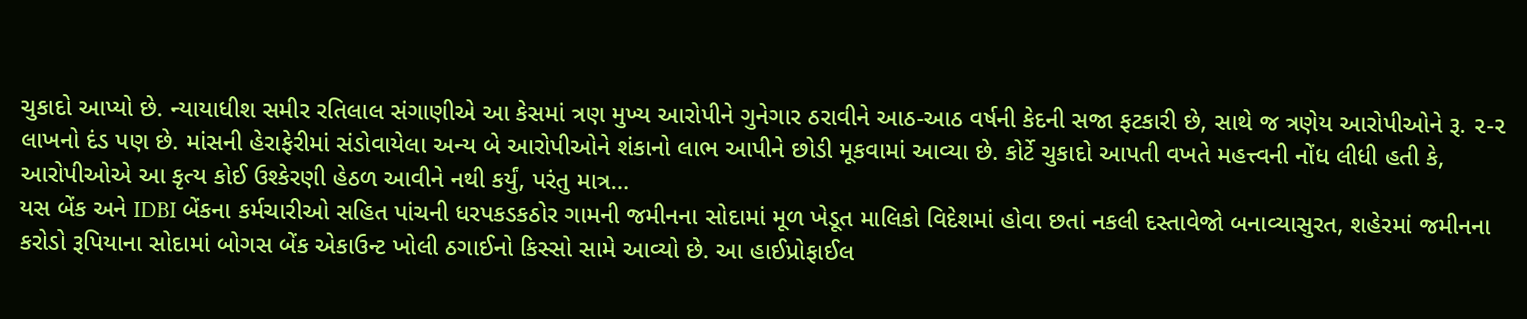ચુકાદો આપ્યો છે. ન્યાયાધીશ સમીર રતિલાલ સંગાણીએ આ કેસમાં ત્રણ મુખ્ય આરોપીને ગુનેગાર ઠરાવીને આઠ-આઠ વર્ષની કેદની સજા ફટકારી છે, સાથે જ ત્રણેય આરોપીઓને રૂ. ૨-૨ લાખનો દંડ પણ છે. માંસની હેરાફેરીમાં સંડોવાયેલા અન્ય બે આરોપીઓને શંકાનો લાભ આપીને છોડી મૂકવામાં આવ્યા છે. કોર્ટે ચુકાદો આપતી વખતે મહત્ત્વની નોંધ લીધી હતી કે, આરોપીઓએ આ કૃત્ય કોઈ ઉશ્કેરણી હેઠળ આવીને નથી કર્યું, પરંતુ માત્ર…
યસ બેંક અને IDBI બેંકના કર્મચારીઓ સહિત પાંચની ધરપકડકઠોર ગામની જમીનના સોદામાં મૂળ ખેડૂત માલિકો વિદેશમાં હોવા છતાં નકલી દસ્તાવેજો બનાવ્યાસુરત, શહેરમાં જમીનના કરોડો રૂપિયાના સોદામાં બોગસ બેંક એકાઉન્ટ ખોલી ઠગાઈનો કિસ્સો સામે આવ્યો છે. આ હાઈપ્રોફાઈલ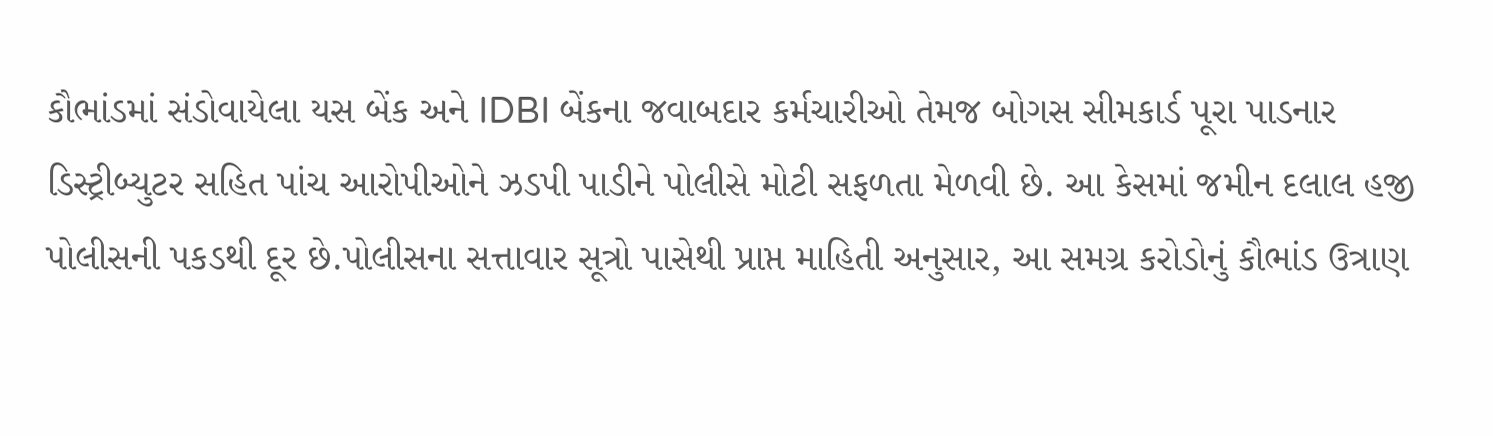કૌભાંડમાં સંડોવાયેલા યસ બેંક અને IDBI બેંકના જવાબદાર કર્મચારીઓ તેમજ બોગસ સીમકાર્ડ પૂરા પાડનાર ડિસ્ટ્રીબ્યુટર સહિત પાંચ આરોપીઓને ઝડપી પાડીને પોલીસે મોટી સફળતા મેળવી છે. આ કેસમાં જમીન દલાલ હજી પોલીસની પકડથી દૂર છે.પોલીસના સત્તાવાર સૂત્રો પાસેથી પ્રાપ્ત માહિતી અનુસાર, આ સમગ્ર કરોડોનું કૌભાંડ ઉત્રાણ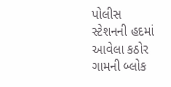પોલીસ સ્ટેશનની હદમાં આવેલા કઠોર ગામની બ્લોક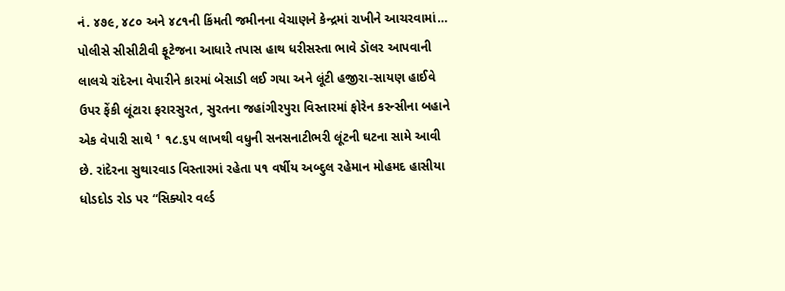નં. ૪૭૯, ૪૮૦ અને ૪૮૧ની કિંમતી જમીનના વેચાણને કેન્દ્રમાં રાખીને આચરવામાં…
પોલીસે સીસીટીવી ફૂટેજના આધારે તપાસ હાથ ધરીસસ્તા ભાવે ડૉલર આપવાની લાલચે રાંદેરના વેપારીને કારમાં બેસાડી લઈ ગયા અને લૂંટી હજીરા-સાયણ હાઈવે ઉપર ફેંકી લૂંટારા ફરારસુરત, સુરતના જહાંગીરપુરા વિસ્તારમાં ફોરેન કરન્સીના બહાને એક વેપારી સાથે ¹ ૧૮.૬૫ લાખથી વધુની સનસનાટીભરી લૂંટની ઘટના સામે આવી છે. રાંદેરના સુથારવાડ વિસ્તારમાં રહેતા ૫૧ વર્ષીય અબ્દુલ રહેમાન મોહમદ હાસીયા ધોડદોડ રોડ પર “સિક્યોર વર્લ્ડ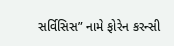સર્વિસિસ” નામે ફોરેન કરન્સી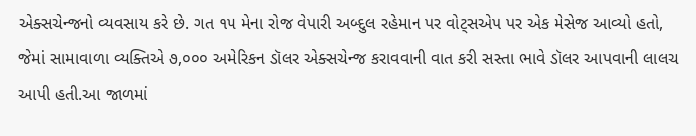એક્સચેન્જનો વ્યવસાય કરે છે. ગત ૧૫ મેના રોજ વેપારી અબ્દુલ રહેમાન પર વોટ્સએપ પર એક મેસેજ આવ્યો હતો, જેમાં સામાવાળા વ્યક્તિએ ૭,૦૦૦ અમેરિકન ડૉલર એક્સચેન્જ કરાવવાની વાત કરી સસ્તા ભાવે ડૉલર આપવાની લાલચ આપી હતી.આ જાળમાં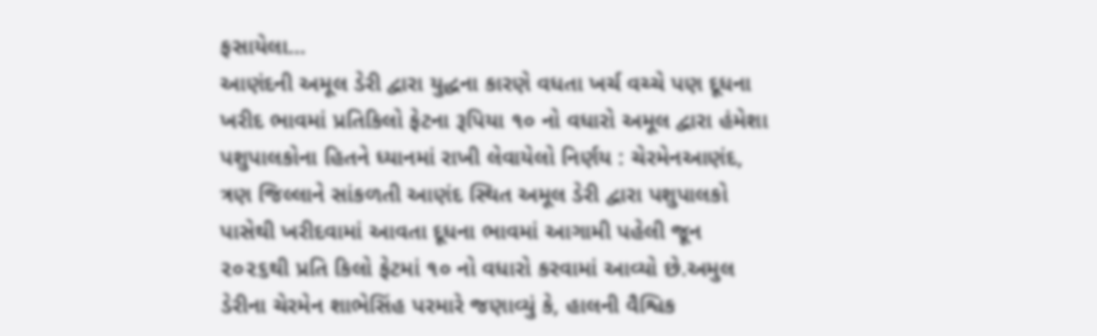ફસાયેલા…
આણંદની અમૂલ ડેરી દ્વારા યુદ્ધના કારણે વધતા ખર્ચ વચ્ચે પણ દૂધના ખરીદ ભાવમાં પ્રતિકિલો ફેટના રૂપિયા ૧૦ નો વધારો અમૂલ દ્વારા હંમેશા પશુપાલકોના હિતને ધ્યાનમાં રાખી લેવાયેલો નિર્ણય : ચેરમેનઆણંદ, ત્રણ જિલ્લાને સાંકળતી આણંદ સ્થિત અમૂલ ડેરી દ્વારા પશુપાલકો પાસેથી ખરીદવામાં આવતા દૂધના ભાવમાં આગામી પહેલી જૂન ૨૦૨૬થી પ્રતિ કિલો ફેટમાં ૧૦ નો વધારો કરવામાં આવ્યો છે.અમુલ ડેરીના ચેરમેન શાભેસિંહ પરમારે જણાવ્યું કે, હાલની વૈશ્વિક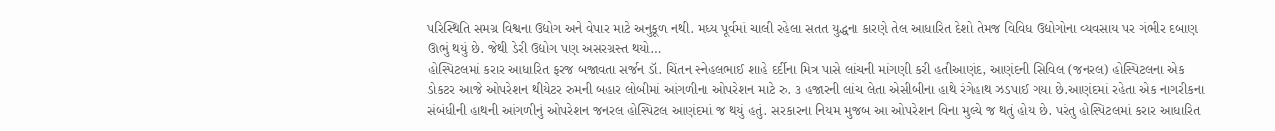પરિસ્થિતિ સમગ્ર વિશ્વના ઉદ્યોગ અને વેપાર માટે અનુકૂળ નથી. મધ્ય પૂર્વમાં ચાલી રહેલા સતત યુદ્ધના કારણે તેલ આધારિત દેશો તેમજ વિવિધ ઉદ્યોગોના વ્યવસાય પર ગંભીર દબાણ ઊભું થયું છે. જેથી ડેરી ઉદ્યોગ પણ અસરગ્રસ્ત થયો…
હોસ્પિટલમાં કરાર આધારિત ફરજ બજાવતા સર્જન ડૉ. ચિંતન સ્નેહલભાઈ શાહે દર્દીના મિત્ર પાસે લાંચની માંગણી કરી હતીઆણંદ, આણંદની સિવિલ (જનરલ) હોસ્પિટલના એક ડોકટર આજે ઓપરેશન થીયેટર રુમની બહાર લોબીમાં આંગળીના ઓપરેશન માટે રુ. ૩ હજારની લાંચ લેતા એસીબીના હાથે રંગેહાથ ઝડપાઈ ગયા છે.આણંદમાં રહેતા એક નાગરીકના સંબંધીની હાથની આંગળીનું ઓપરેશન જનરલ હોસ્પિટલ આણંદમાં જ થયું હતું. સરકારના નિયમ મુજબ આ ઓપરેશન વિના મુલ્યે જ થતું હોય છે. પરંતુ હોસ્પિટલમાં કરાર આધારિત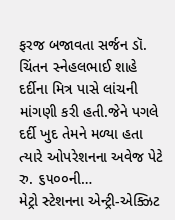ફરજ બજાવતા સર્જન ડૉ. ચિંતન સ્નેહલભાઈ શાહે દર્દીના મિત્ર પાસે લાંચની માંગણી કરી હતી.જેને પગલે દર્દી ખુદ તેમને મળ્યા હતા ત્યારે ઓપરેશનના અવેજ પેટે રુ. ૬૫૦૦ની…
મેટ્રો સ્ટેશનના એન્ટ્રી-એક્ઝિટ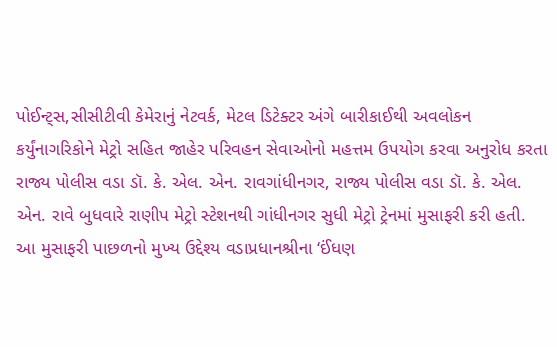પોઈન્ટ્સ,સીસીટીવી કેમેરાનું નેટવર્ક, મેટલ ડિટેક્ટર અંગે બારીકાઈથી અવલોકન કર્યુંનાગરિકોને મેટ્રો સહિત જાહેર પરિવહન સેવાઓનો મહત્તમ ઉપયોગ કરવા અનુરોધ કરતા રાજ્ય પોલીસ વડા ડૉ. કે. એલ. એન. રાવગાંધીનગર, રાજ્ય પોલીસ વડા ડૉ. કે. એલ. એન. રાવે બુધવારે રાણીપ મેટ્રો સ્ટેશનથી ગાંધીનગર સુધી મેટ્રો ટ્રેનમાં મુસાફરી કરી હતી. આ મુસાફરી પાછળનો મુખ્ય ઉદ્દેશ્ય વડાપ્રધાનશ્રીના ‘ઈંધણ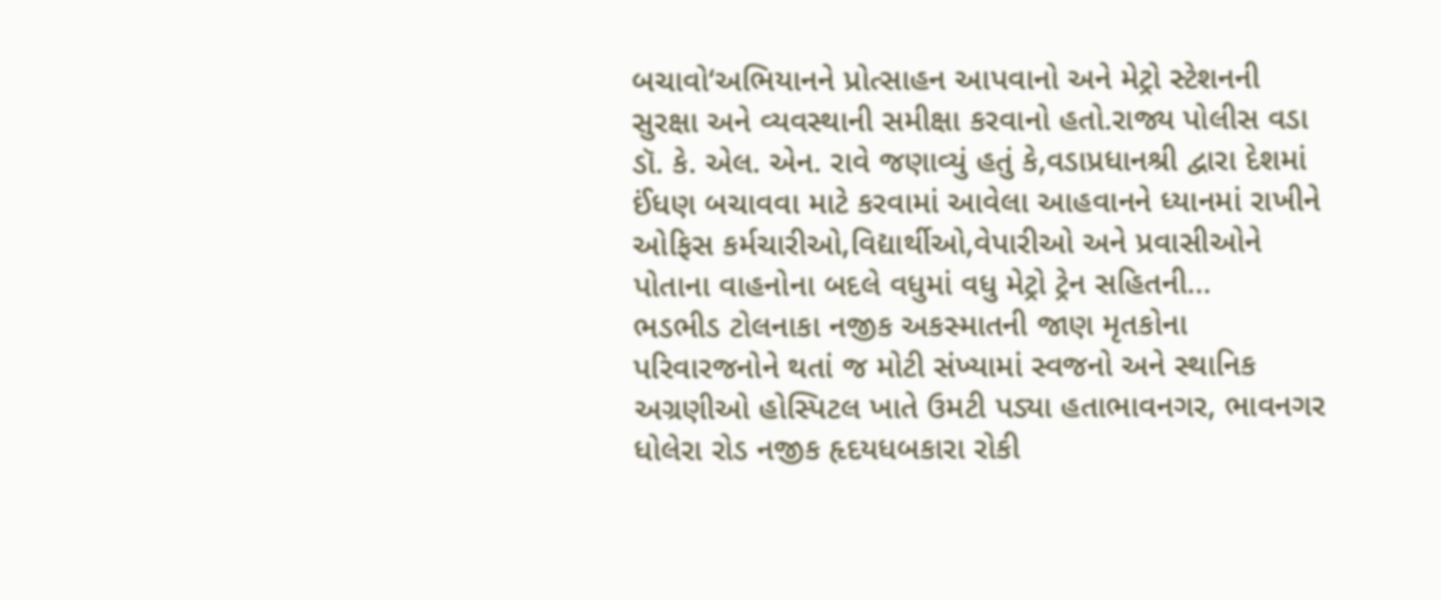બચાવો‘અભિયાનને પ્રોત્સાહન આપવાનો અને મેટ્રો સ્ટેશનની સુરક્ષા અને વ્યવસ્થાની સમીક્ષા કરવાનો હતો.રાજ્ય પોલીસ વડા ડૉ. કે. એલ. એન. રાવે જણાવ્યું હતું કે,વડાપ્રધાનશ્રી દ્વારા દેશમાં ઈંધણ બચાવવા માટે કરવામાં આવેલા આહવાનને ધ્યાનમાં રાખીને ઓફિસ કર્મચારીઓ,વિદ્યાર્થીઓ,વેપારીઓ અને પ્રવાસીઓને પોતાના વાહનોના બદલે વધુમાં વધુ મેટ્રો ટ્રેન સહિતની…
ભડભીડ ટોલનાકા નજીક અકસ્માતની જાણ મૃતકોના પરિવારજનોને થતાં જ મોટી સંખ્યામાં સ્વજનો અને સ્થાનિક અગ્રણીઓ હોસ્પિટલ ખાતે ઉમટી પડ્યા હતાભાવનગર, ભાવનગર ધોલેરા રોડ નજીક હૃદયધબકારા રોકી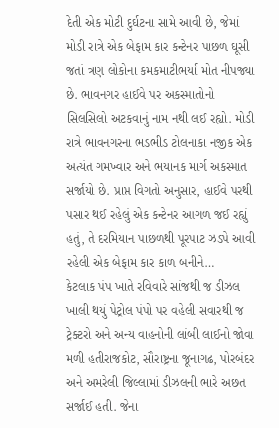દેતી એક મોટી દુર્ઘટના સામે આવી છે, જેમાં મોડી રાત્રે એક બેફામ કાર કન્ટેનર પાછળ ઘૂસી જતાં ત્રણ લોકોના કમકમાટીભર્યા મોત નીપજ્યા છે. ભાવનગર હાઈવે પર અકસ્માતોનો સિલસિલો અટકવાનું નામ નથી લઈ રહ્યો. મોડી રાત્રે ભાવનગરના ભડભીડ ટોલનાકા નજીક એક અત્યંત ગમખ્વાર અને ભયાનક માર્ગ અકસ્માત સર્જાયો છે. પ્રાપ્ત વિગતો અનુસાર, હાઈવે પરથી પસાર થઈ રહેલું એક કન્ટેનર આગળ જઈ રહ્યું હતું, તે દરમિયાન પાછળથી પૂરપાટ ઝડપે આવી રહેલી એક બેફામ કાર કાળ બનીને…
કેટલાક પંપ ખાતે રવિવારે સાંજથી જ ડીઝલ ખાલી થયું પેટ્રોલ પંપો પર વહેલી સવારથી જ ટ્રેક્ટરો અને અન્ય વાહનોની લાંબી લાઈનો જોવા મળી હતીરાજકોટ, સૌરાષ્ટ્રના જૂનાગઢ, પોરબંદર અને અમરેલી જિલ્લામાં ડીઝલની ભારે અછત સર્જાઈ હતી. જેના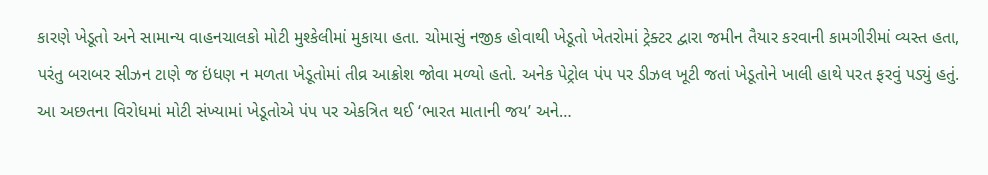કારણે ખેડૂતો અને સામાન્ય વાહનચાલકો મોટી મુશ્કેલીમાં મુકાયા હતા. ચોમાસું નજીક હોવાથી ખેડૂતો ખેતરોમાં ટ્રેક્ટર દ્વારા જમીન તૈયાર કરવાની કામગીરીમાં વ્યસ્ત હતા, પરંતુ બરાબર સીઝન ટાણે જ ઇંધણ ન મળતા ખેડૂતોમાં તીવ્ર આક્રોશ જોવા મળ્યો હતો. અનેક પેટ્રોલ પંપ પર ડીઝલ ખૂટી જતાં ખેડૂતોને ખાલી હાથે પરત ફરવું પડ્યું હતું. આ અછતના વિરોધમાં મોટી સંખ્યામાં ખેડૂતોએ પંપ પર એકત્રિત થઈ ‘ભારત માતાની જય’ અને…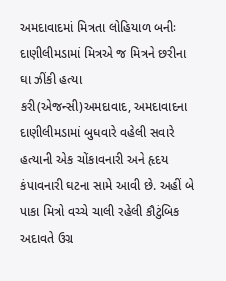અમદાવાદમાં મિત્રતા લોહિયાળ બનીઃ દાણીલીમડામાં મિત્રએ જ મિત્રને છરીના ઘા ઝીંકી હત્યા કરી(એજન્સી)અમદાવાદ, અમદાવાદના દાણીલીમડામાં બુધવારે વહેલી સવારે હત્યાની એક ચોંકાવનારી અને હૃદય કંપાવનારી ઘટના સામે આવી છે. અહીં બે પાકા મિત્રો વચ્ચે ચાલી રહેલી કૌટુંબિક અદાવતે ઉગ્ર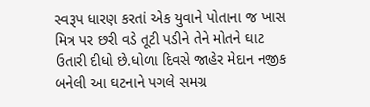સ્વરૂપ ધારણ કરતાં એક યુવાને પોતાના જ ખાસ મિત્ર પર છરી વડે તૂટી પડીને તેને મોતને ઘાટ ઉતારી દીધો છે.ધોળા દિવસે જાહેર મેદાન નજીક બનેલી આ ઘટનાને પગલે સમગ્ર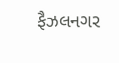ફૈઝલનગર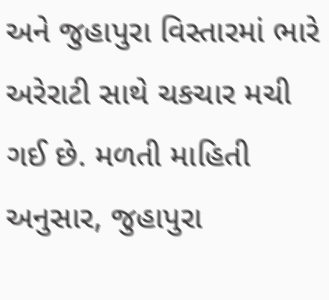અને જુહાપુરા વિસ્તારમાં ભારે અરેરાટી સાથે ચકચાર મચી ગઈ છે. મળતી માહિતી અનુસાર, જુહાપુરા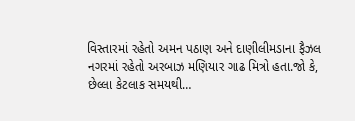વિસ્તારમાં રહેતો અમન પઠાણ અને દાણીલીમડાના ફૈઝલ નગરમાં રહેતો અરબાઝ મણિયાર ગાઢ મિત્રો હતા.જો કે, છેલ્લા કેટલાક સમયથી…